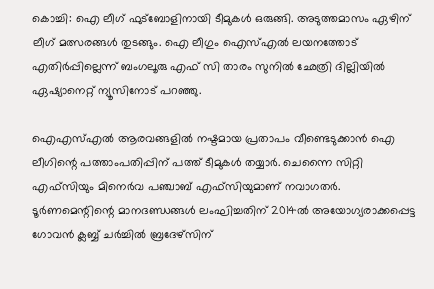കൊച്ചി: ഐ ലീഗ് ഫുട്‌ബോളിനായി ടീമുകള്‍ ഒരുങ്ങി. അടുത്തമാസം ഏഴിന് ലീഗ് മത്സരങ്ങള്‍ തുടങ്ങും. ഐ ലീഗും ഐസ്എല്‍ ലയനത്തോട് എതിര്‍പ്പില്ലെന്ന് ബംഗലൂരു എഫ് സി താരം സുനില്‍ ഛേത്രി ദില്ലിയില്‍ ഏഷ്യാനെറ്റ് ന്യൂസിനോട് പറഞ്ഞു.

ഐഎസ്എല്‍ ആരവങ്ങളില്‍ നഷ്ടമായ പ്രതാപം വീണ്ടെടുക്കാന്‍ ഐ ലീഗിന്റെ പത്താംപതിപ്പിന് പത്ത് ടീമുകള്‍ തയ്യാര്‍. ചെന്നൈ സിറ്റി എഫ്‌സിയും മിനെര്‍വ പഞ്ചാബ് എഫ്‌സിയുമാണ് നവാഗതര്‍. ടൂര്‍ണമെന്റിന്റെ മാനദണ്ഡങ്ങള്‍ ലംഘിച്ചതിന് 2014ല്‍ അയോഗ്യരാക്കപ്പെട്ട ഗോവന്‍ ക്ലബ്ബ് ചര്‍ച്ചില്‍ ബ്രദേഴ്‌സിന്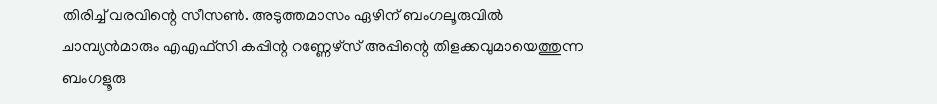തിരിച്ച് വരവിന്റെ സീസണ്‍. അടുത്തമാസം ഏഴിന് ബംഗലൂരുവില്‍ ചാമ്പ്യന്‍മാരും എഎഫ്‌സി കപ്പിന്റ റണ്ണേഴ്‌സ് അപ്പിന്റെ തിളക്കവുമായെത്തുന്ന ബംഗളൂരു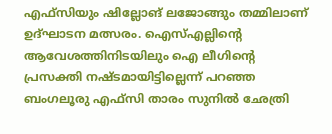എഫ്‌സിയും ഷില്ലോങ് ലജോങ്ങും തമ്മിലാണ് ഉദ്ഘാടന മത്സരം. ഐസ്എല്ലിന്റെ ആവേശത്തിനിടയിലും ഐ ലീഗിന്റെ പ്രസക്തി നഷ്ടമായിട്ടില്ലെന്ന് പറഞ്ഞ ബംഗലൂരു എഫ്‌സി താരം സുനില്‍ ഛേത്രി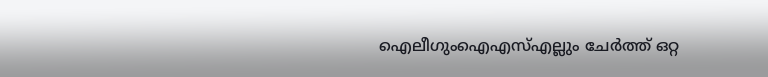ഐലീഗുംഐഎസ്എല്ലും ചേര്‍ത്ത് ഒറ്റ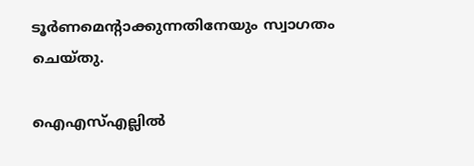ടൂര്‍ണമെന്റാക്കുന്നതിനേയും സ്വാഗതം ചെയ്തു.

ഐഎസ്എല്ലില്‍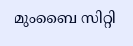മുംബൈ സിറ്റി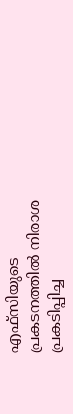എഫ്‌സിയുടെ പ്രകടനത്തില്‍ നിരാശ പ്രകടിപ്പിച്ച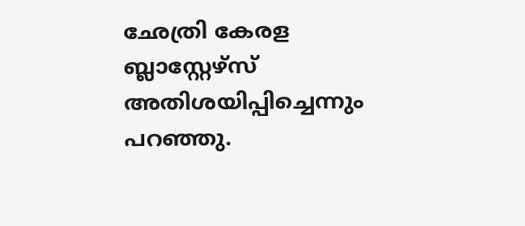ഛേത്രി കേരള ബ്ലാസ്റ്റേഴ്‌സ് അതിശയിപ്പിച്ചെന്നും പറഞ്ഞു.